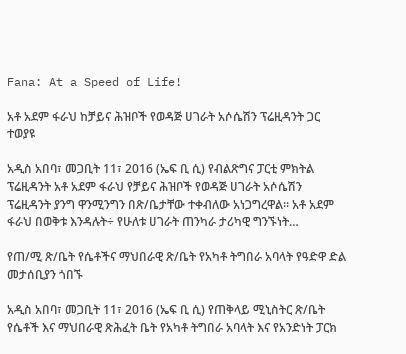Fana: At a Speed of Life!

አቶ አደም ፋራህ ከቻይና ሕዝቦች የወዳጅ ሀገራት አሶሴሽን ፕሬዚዳንት ጋር ተወያዩ

አዲስ አበባ፣ መጋቢት 11፣ 2016 (ኤፍ ቢ ሲ) የብልጽግና ፓርቲ ምክትል ፕሬዚዳንት አቶ አደም ፋራህ የቻይና ሕዝቦች የወዳጅ ሀገራት አሶሴሽን ፕሬዚዳንት ያንግ ዋንሚንግን በጽ/ቤታቸው ተቀብለው አነጋግረዋል። አቶ አደም ፋራህ በወቅቱ እንዳሉት÷ የሁለቱ ሀገራት ጠንካራ ታሪካዊ ግንኙነት…

የጠ/ሚ ጽ/ቤት የሴቶችና ማህበራዊ ጽ/ቤት የአካቶ ትግበራ አባላት የዓድዋ ድል መታሰቢያን ጎበኙ

አዲስ አበባ፣ መጋቢት 11፣ 2016 (ኤፍ ቢ ሲ) የጠቅላይ ሚኒስትር ጽ/ቤት የሴቶች እና ማህበራዊ ጽሕፈት ቤት የአካቶ ትግበራ አባላት እና የአንድነት ፓርክ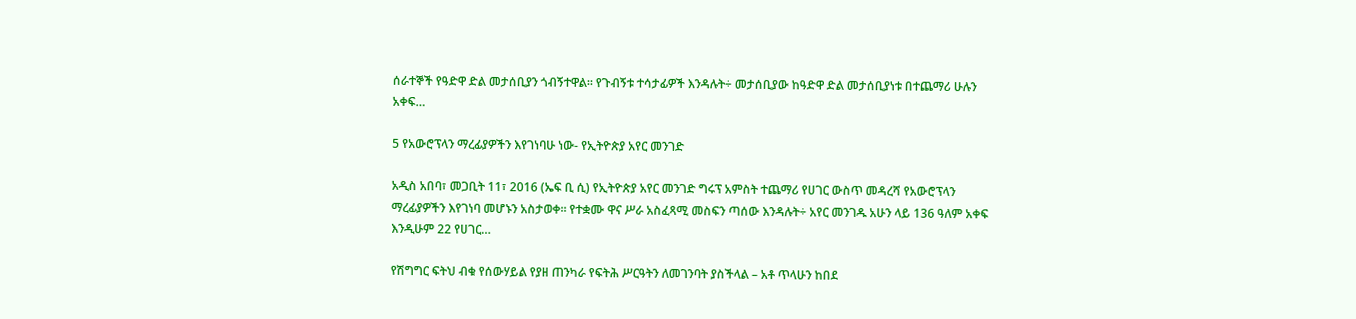ሰራተኞች የዓድዋ ድል መታሰቢያን ጎብኝተዋል፡፡ የጉብኝቱ ተሳታፊዎች እንዳሉት÷ መታሰቢያው ከዓድዋ ድል መታሰቢያነቱ በተጨማሪ ሁሉን አቀፍ…

5 የአውሮፕላን ማረፊያዎችን እየገነባሁ ነው- የኢትዮጵያ አየር መንገድ

አዲስ አበባ፣ መጋቢት 11፣ 2016 (ኤፍ ቢ ሲ) የኢትዮጵያ አየር መንገድ ግሩፕ አምስት ተጨማሪ የሀገር ውስጥ መዳረሻ የአውሮፕላን ማረፊያዎችን እየገነባ መሆኑን አስታወቀ፡፡ የተቋሙ ዋና ሥራ አስፈጻሚ መስፍን ጣሰው እንዳሉት÷ አየር መንገዱ አሁን ላይ 136 ዓለም አቀፍ እንዲሁም 22 የሀገር…

የሽግግር ፍትህ ብቁ የሰውሃይል የያዘ ጠንካራ የፍትሕ ሥርዓትን ለመገንባት ያስችላል – አቶ ጥላሁን ከበደ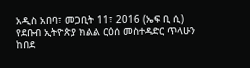አዲስ አበባ፣ መጋቢት 11፣ 2016 (ኤፍ ቢ ሲ) የደቡብ ኢትዮጵያ ክልል ርዕሰ መስተዳድር ጥላሁን ከበደ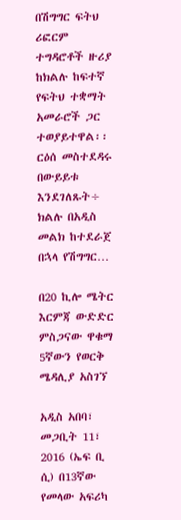በሽግግር ፍትህ ሪፎርም ተግዳሮቶች ዙሪያ ከክልሉ ከፍተኛ የፍትህ ተቋማት አመራሮች ጋር ተወያይተዋል፡፡ ርዕሰ መስተደዳሩ በውይይቱ እንደገለጹት÷ ክልሉ በአዲስ መልክ ከተደራጀ በኋላ የሽግግር…

በ20 ኪሎ ሜትር እርምጃ ውድድር ምስጋናው ዋቁማ 5ኛውን የወርቅ ሜዳሊያ አስገኘ

አዲስ አበባ፣ መጋቢት 11፣ 2016 (ኤፍ ቢ ሲ) በ13ኛው የመላው አፍሪካ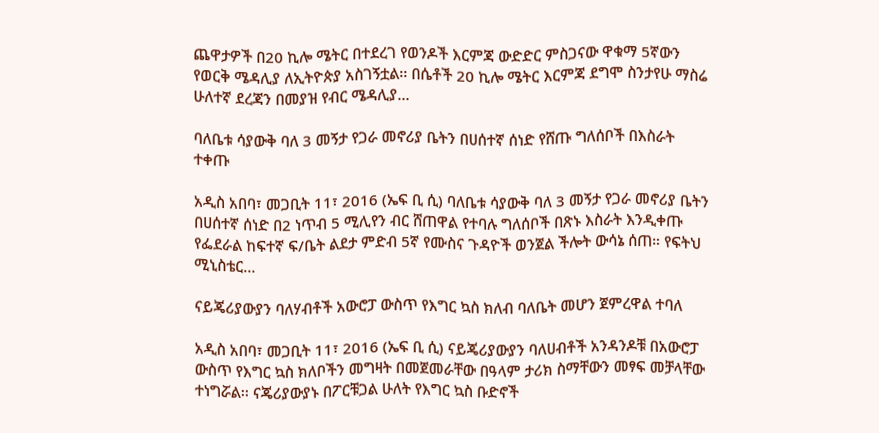ጨዋታዎች በ20 ኪሎ ሜትር በተደረገ የወንዶች እርምጃ ውድድር ምስጋናው ዋቁማ 5ኛውን የወርቅ ሜዳሊያ ለኢትዮጵያ አስገኝቷል፡፡ በሴቶች 20 ኪሎ ሜትር እርምጃ ደግሞ ስንታየሁ ማስሬ ሁለተኛ ደረጃን በመያዝ የብር ሜዳሊያ…

ባለቤቱ ሳያውቅ ባለ 3 መኝታ የጋራ መኖሪያ ቤትን በሀሰተኛ ሰነድ የሸጡ ግለሰቦች በእስራት ተቀጡ

አዲስ አበባ፣ መጋቢት 11፣ 2016 (ኤፍ ቢ ሲ) ባለቤቱ ሳያውቅ ባለ 3 መኝታ የጋራ መኖሪያ ቤትን በሀሰተኛ ሰነድ በ2 ነጥብ 5 ሚሊየን ብር ሸጠዋል የተባሉ ግለሰቦች በጽኑ እስራት እንዲቀጡ የፌደራል ከፍተኛ ፍ/ቤት ልደታ ምድብ 5ኛ የሙስና ጉዳዮች ወንጀል ችሎት ውሳኔ ሰጠ። የፍትህ ሚኒስቴር…

ናይጄሪያውያን ባለሃብቶች አውሮፓ ውስጥ የእግር ኳስ ክለብ ባለቤት መሆን ጀምረዋል ተባለ

አዲስ አበባ፣ መጋቢት 11፣ 2016 (ኤፍ ቢ ሲ) ናይጄሪያውያን ባለሀብቶች አንዳንዶቹ በአውሮፓ ውስጥ የእግር ኳስ ክለቦችን መግዛት በመጀመራቸው በዓላም ታሪክ ስማቸውን መፃፍ መቻላቸው ተነግሯል፡፡ ናጄሪያውያኑ በፖርቹጋል ሁለት የእግር ኳስ ቡድኖች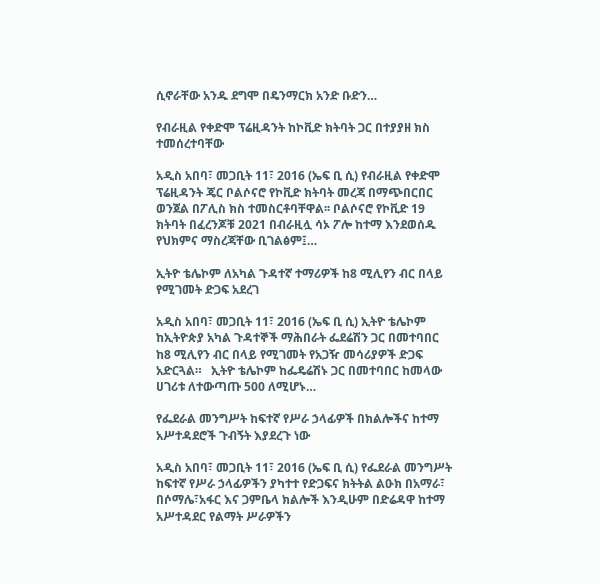ሲኖራቸው አንዱ ደግሞ በዴንማርክ አንድ ቡድን…

የብራዚል የቀድሞ ፕሬዚዳንት ከኮቪድ ክትባት ጋር በተያያዘ ክስ ተመሰረተባቸው

አዲስ አበባ፣ መጋቢት 11፣ 2016 (ኤፍ ቢ ሲ) የብራዚል የቀድሞ ፕሬዚዳንት ጄር ቦልሶናሮ የኮቪድ ክትባት መረጃ በማጭበርበር ወንጀል በፖሊስ ክስ ተመስርቶባቸዋል፡፡ ቦልሶናሮ የኮቪድ 19 ክትባት በፈረንጆቹ 2021 በብራዚሏ ሳኦ ፖሎ ከተማ እንደወሰዱ የህክምና ማስረጃቸው ቢገልፅም፤…

ኢትዮ ቴሌኮም ለአካል ጉዳተኛ ተማሪዎች ከ8 ሚሊየን ብር በላይ የሚገመት ድጋፍ አደረገ

አዲስ አበባ፣ መጋቢት 11፣ 2016 (ኤፍ ቢ ሲ) ኢትዮ ቴሌኮም ከኢትዮጵያ አካል ጉዳተኞች ማሕበራት ፌደሬሽን ጋር በመተባበር ከ8 ሚሊየን ብር በላይ የሚገመት የአጋዥ መሳሪያዎች ድጋፍ አድርጓል።   ኢትዮ ቴሌኮም ከፌዴሬሽኑ ጋር በመተባበር ከመላው ሀገሪቱ ለተውጣጡ 500 ለሚሆኑ…

የፌደራል መንግሥት ከፍተኛ የሥራ ኃላፊዎች በክልሎችና ከተማ አሥተዳደሮች ጉብኝት እያደረጉ ነው

አዲስ አበባ፣ መጋቢት 11፣ 2016 (ኤፍ ቢ ሲ) የፌደራል መንግሥት ከፍተኛ የሥራ ኃላፊዎችን ያካተተ የድጋፍና ክትትል ልዑክ በአማራ፣ በሶማሌ፣አፋር እና ጋምቤላ ክልሎች እንዲሁም በድሬዳዋ ከተማ አሥተዳደር የልማት ሥራዎችን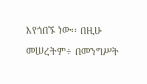እየጎበኙ ነው፡፡ በዚሁ መሠረትም÷ በመንግሥት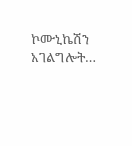ኮሙኒኬሽን አገልግሎት…